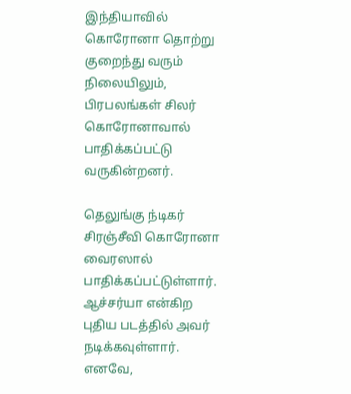இந்தியாவில் கொரோனா தொற்று குறைந்து வரும் நிலையிலும், பிரபலங்கள் சிலர் கொரோனாவால் பாதிக்கப்பட்டு வருகின்றனர்.

தெலுங்கு ந்டிகர் சிரஞ்சீவி கொரோனா வைரஸால் பாதிக்கப்பட்டுள்ளார். ஆச்சர்யா என்கிற புதிய படத்தில் அவர் நடிக்கவுள்ளார். எனவே,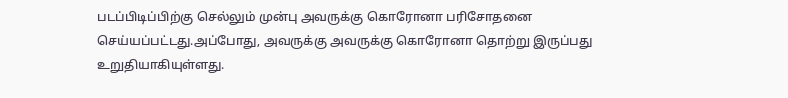படப்பிடிப்பிற்கு செல்லும் முன்பு அவருக்கு கொரோனா பரிசோதனை செய்யப்பட்டது.அப்போது, அவருக்கு அவருக்கு கொரோனா தொற்று இருப்பது உறுதியாகியுள்ளது.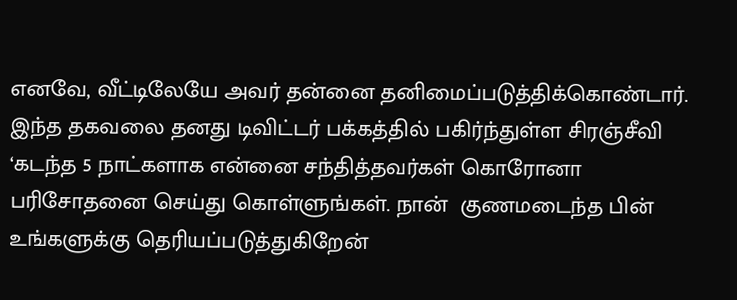எனவே, வீட்டிலேயே அவர் தன்னை தனிமைப்படுத்திக்கொண்டார். இந்த தகவலை தனது டிவிட்டர் பக்கத்தில் பகிர்ந்துள்ள சிரஞ்சீவி ‘கடந்த 5 நாட்களாக என்னை சந்தித்தவர்கள் கொரோனா பரிசோதனை செய்து கொள்ளுங்கள். நான்  குணமடைந்த பின் உங்களுக்கு தெரியப்படுத்துகிறேன்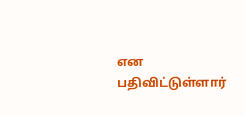என பதிவிட்டுள்ளார்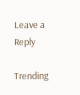Leave a Reply

Trending